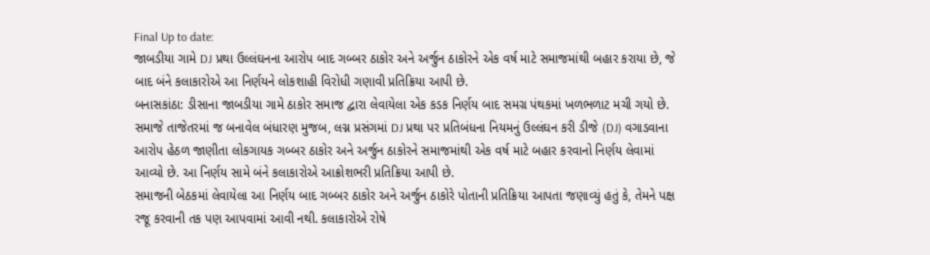Final Up to date:
જાબડીયા ગામે DJ પ્રથા ઉલ્લંઘનના આરોપ બાદ ગબ્બર ઠાકોર અને અર્જુન ઠાકોરને એક વર્ષ માટે સમાજમાંથી બહાર કરાયા છે, જે બાદ બંને કલાકારોએ આ નિર્ણયને લોકશાહી વિરોધી ગણાવી પ્રતિક્રિયા આપી છે.
બનાસકાંઠા: ડીસાના જાબડીયા ગામે ઠાકોર સમાજ દ્વારા લેવાયેલા એક કડક નિર્ણય બાદ સમગ્ર પંથકમાં ખળભળાટ મચી ગયો છે. સમાજે તાજેતરમાં જ બનાવેલ બંધારણ મુજબ, લગ્ન પ્રસંગમાં DJ પ્રથા પર પ્રતિબંધના નિયમનું ઉલ્લંઘન કરી ડીજે (DJ) વગાડવાના આરોપ હેઠળ જાણીતા લોકગાયક ગબ્બર ઠાકોર અને અર્જુન ઠાકોરને સમાજમાંથી એક વર્ષ માટે બહાર કરવાનો નિર્ણય લેવામાં આવ્યો છે. આ નિર્ણય સામે બંને કલાકારોએ આક્રોશભરી પ્રતિક્રિયા આપી છે.
સમાજની બેઠકમાં લેવાયેલા આ નિર્ણય બાદ ગબ્બર ઠાકોર અને અર્જુન ઠાકોરે પોતાની પ્રતિક્રિયા આપતા જણાવ્યું હતું કે, તેમને પક્ષ રજૂ કરવાની તક પણ આપવામાં આવી નથી. કલાકારોએ રોષે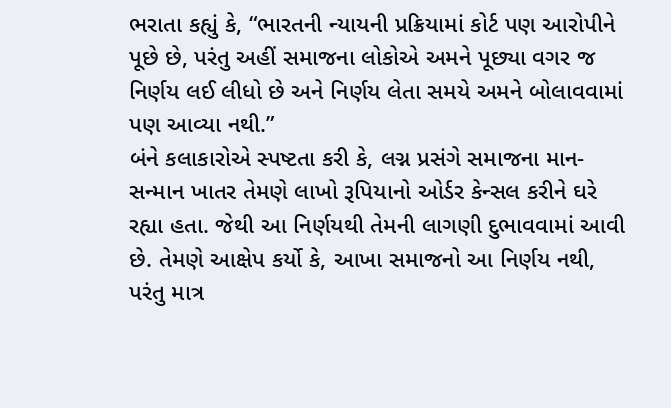ભરાતા કહ્યું કે, “ભારતની ન્યાયની પ્રક્રિયામાં કોર્ટ પણ આરોપીને પૂછે છે, પરંતુ અહીં સમાજના લોકોએ અમને પૂછ્યા વગર જ નિર્ણય લઈ લીધો છે અને નિર્ણય લેતા સમયે અમને બોલાવવામાં પણ આવ્યા નથી.”
બંને કલાકારોએ સ્પષ્ટતા કરી કે, લગ્ન પ્રસંગે સમાજના માન-સન્માન ખાતર તેમણે લાખો રૂપિયાનો ઓર્ડર કેન્સલ કરીને ઘરે રહ્યા હતા. જેથી આ નિર્ણયથી તેમની લાગણી દુભાવવામાં આવી છે. તેમણે આક્ષેપ કર્યો કે, આખા સમાજનો આ નિર્ણય નથી, પરંતુ માત્ર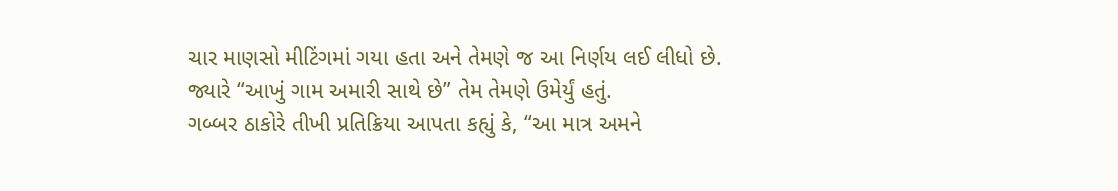ચાર માણસો મીટિંગમાં ગયા હતા અને તેમણે જ આ નિર્ણય લઈ લીધો છે. જ્યારે “આખું ગામ અમારી સાથે છે” તેમ તેમણે ઉમેર્યું હતું.
ગબ્બર ઠાકોરે તીખી પ્રતિક્રિયા આપતા કહ્યું કે, “આ માત્ર અમને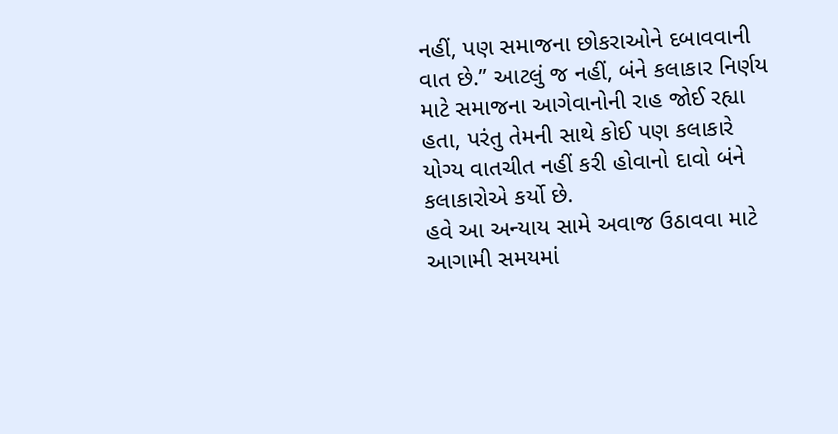નહીં, પણ સમાજના છોકરાઓને દબાવવાની વાત છે.” આટલું જ નહીં, બંને કલાકાર નિર્ણય માટે સમાજના આગેવાનોની રાહ જોઈ રહ્યા હતા, પરંતુ તેમની સાથે કોઈ પણ કલાકારે યોગ્ય વાતચીત નહીં કરી હોવાનો દાવો બંને કલાકારોએ કર્યો છે.
હવે આ અન્યાય સામે અવાજ ઉઠાવવા માટે આગામી સમયમાં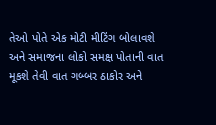તેઓ પોતે એક મોટી મીટિંગ બોલાવશે અને સમાજના લોકો સમક્ષ પોતાની વાત મૂકશે તેવી વાત ગબ્બર ઠાકોર અને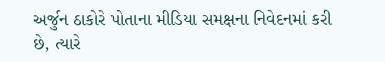અર્જુન ઠાકોરે પોતાના મીડિયા સમક્ષના નિવેદનમાં કરી છે, ત્યારે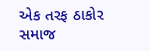એક તરફ ઠાકોર સમાજ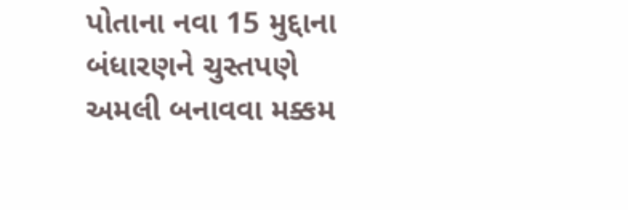પોતાના નવા 15 મુદ્દાના બંધારણને ચુસ્તપણે અમલી બનાવવા મક્કમ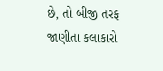છે, તો બીજી તરફ જાણીતા કલાકારો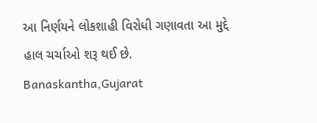આ નિર્ણયને લોકશાહી વિરોધી ગણાવતા આ મુદ્દે હાલ ચર્ચાઓ શરૂ થઈ છે.
Banaskantha,Gujarat